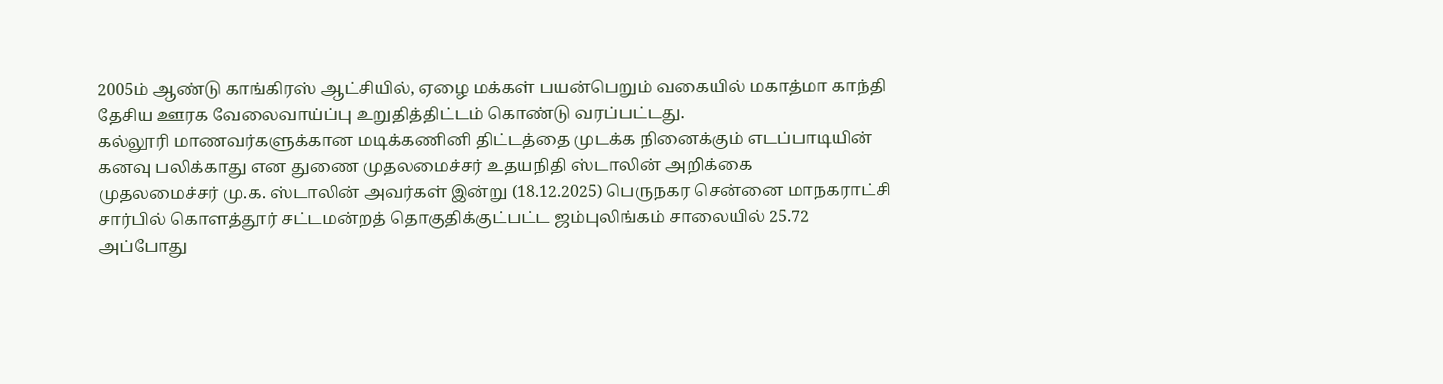2005ம் ஆண்டு காங்கிரஸ் ஆட்சியில், ஏழை மக்கள் பயன்பெறும் வகையில் மகாத்மா காந்தி தேசிய ஊரக வேலைவாய்ப்பு உறுதித்திட்டம் கொண்டு வரப்பட்டது.
கல்லூரி மாணவர்களுக்கான மடிக்கணினி திட்டத்தை முடக்க நினைக்கும் எடப்பாடியின் கனவு பலிக்காது என துணை முதலமைச்சர் உதயநிதி ஸ்டாலின் அறிக்கை
முதலமைச்சர் மு.க. ஸ்டாலின் அவர்கள் இன்று (18.12.2025) பெருநகர சென்னை மாநகராட்சி சார்பில் கொளத்தூர் சட்டமன்றத் தொகுதிக்குட்பட்ட ஜம்புலிங்கம் சாலையில் 25.72
அப்போது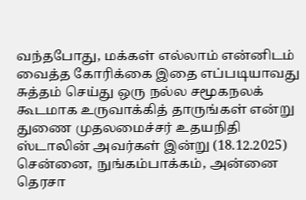வந்தபோது, மக்கள் எல்லாம் என்னிடம் வைத்த கோரிக்கை இதை எப்படியாவது சுத்தம் செய்து ஒரு நல்ல சமூகநலக் கூடமாக உருவாக்கித் தாருங்கள் என்று
துணை முதலமைச்சர் உதயநிதி ஸ்டாலின் அவர்கள் இன்று (18.12.2025) சென்னை, நுங்கம்பாக்கம், அன்னை தெரசா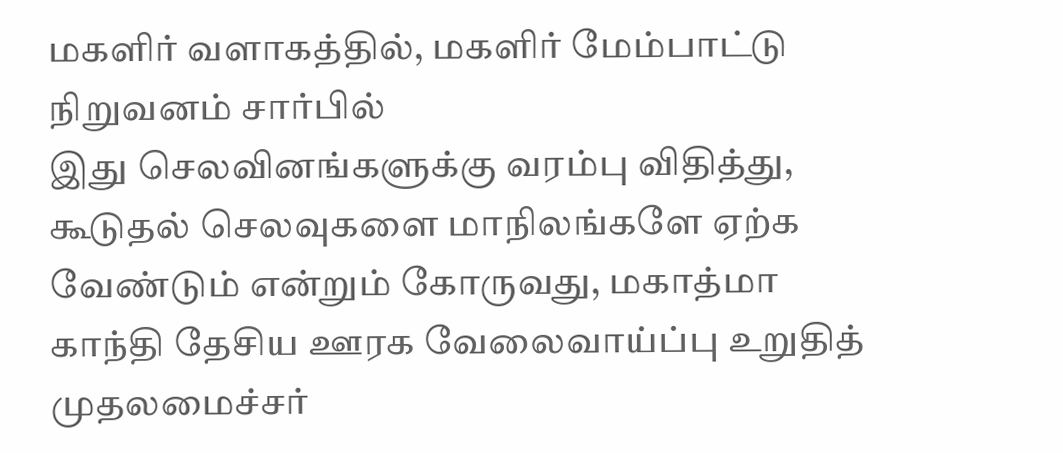மகளிர் வளாகத்தில், மகளிர் மேம்பாட்டு நிறுவனம் சார்பில்
இது செலவினங்களுக்கு வரம்பு விதித்து, கூடுதல் செலவுகளை மாநிலங்களே ஏற்க வேண்டும் என்றும் கோருவது, மகாத்மா காந்தி தேசிய ஊரக வேலைவாய்ப்பு உறுதித்
முதலமைச்சர்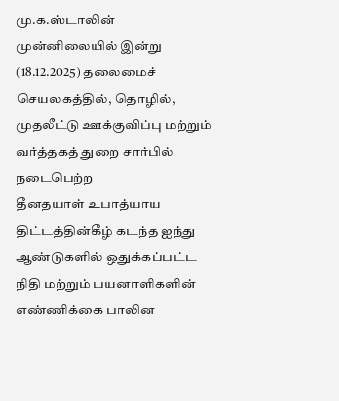மு.க.ஸ்டாலின் முன்னிலையில் இன்று (18.12.2025) தலைமைச் செயலகத்தில், தொழில், முதலீட்டு ஊக்குவிப்பு மற்றும் வர்த்தகத் துறை சார்பில் நடைபெற்ற
தீனதயாள் உபாத்யாய திட்டத்தின்கீழ் கடந்த ஐந்து ஆண்டுகளில் ஒதுக்கப்பட்ட நிதி மற்றும் பயனாளிகளின் எண்ணிக்கை பாலின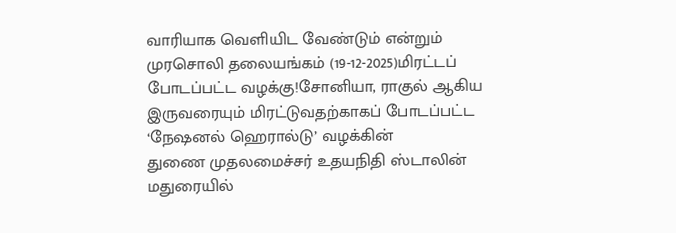வாரியாக வெளியிட வேண்டும் என்றும்
முரசொலி தலையங்கம் (19-12-2025)மிரட்டப் போடப்பட்ட வழக்கு!சோனியா, ராகுல் ஆகிய இருவரையும் மிரட்டுவதற்காகப் போடப்பட்ட ‘நேஷனல் ஹெரால்டு’ வழக்கின்
துணை முதலமைச்சர் உதயநிதி ஸ்டாலின் மதுரையில்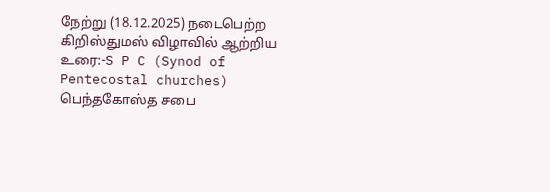நேற்று (18.12.2025) நடைபெற்ற கிறிஸ்துமஸ் விழாவில் ஆற்றிய உரை:-S P C (Synod of Pentecostal churches) பெந்தகோஸ்த சபை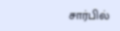சார்பில்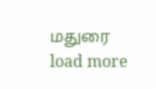மதுரை
load more